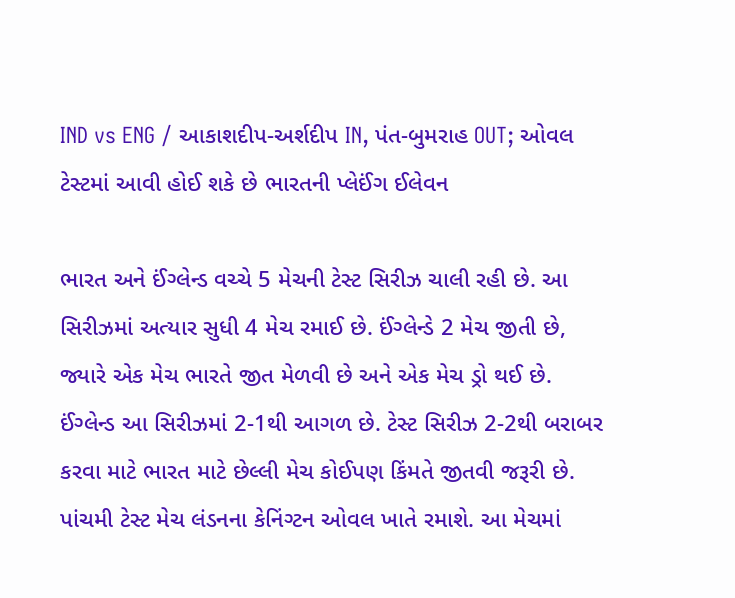IND vs ENG / આકાશદીપ-અર્શદીપ IN, પંત-બુમરાહ OUT; ઓવલ ટેસ્ટમાં આવી હોઈ શકે છે ભારતની પ્લેઈંગ ઈલેવન

ભારત અને ઈંગ્લેન્ડ વચ્ચે 5 મેચની ટેસ્ટ સિરીઝ ચાલી રહી છે. આ સિરીઝમાં અત્યાર સુધી 4 મેચ રમાઈ છે. ઈંગ્લેન્ડે 2 મેચ જીતી છે, જ્યારે એક મેચ ભારતે જીત મેળવી છે અને એક મેચ ડ્રો થઈ છે. ઈંગ્લેન્ડ આ સિરીઝમાં 2-1થી આગળ છે. ટેસ્ટ સિરીઝ 2-2થી બરાબર કરવા માટે ભારત માટે છેલ્લી મેચ કોઈપણ કિંમતે જીતવી જરૂરી છે. પાંચમી ટેસ્ટ મેચ લંડનના કેનિંગ્ટન ઓવલ ખાતે રમાશે. આ મેચમાં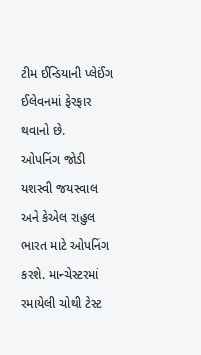ટીમ ઈન્ડિયાની પ્લેઈંગ ઈલેવનમાં ફેરફાર થવાનો છે.
ઓપનિંગ જોડી
યશસ્વી જયસ્વાલ અને કેએલ રાહુલ ભારત માટે ઓપનિંગ કરશે. માન્ચેસ્ટરમાં રમાયેલી ચોથી ટેસ્ટ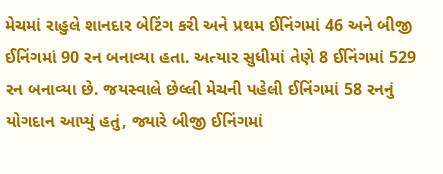મેચમાં રાહુલે શાનદાર બેટિંગ કરી અને પ્રથમ ઈનિંગમાં 46 અને બીજી ઈનિંગમાં 90 રન બનાવ્યા હતા. અત્યાર સુધીમાં તેણે 8 ઈનિંગમાં 529 રન બનાવ્યા છે. જયસ્વાલે છેલ્લી મેચની પહેલી ઈનિંગમાં 58 રનનું યોગદાન આપ્યું હતું, જ્યારે બીજી ઈનિંગમાં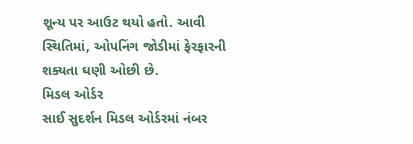શૂન્ય પર આઉટ થયો હતો. આવી સ્થિતિમાં, ઓપનિંગ જોડીમાં ફેરફારની શક્યતા ઘણી ઓછી છે.
મિડલ ઓર્ડર
સાઈ સુદર્શન મિડલ ઓર્ડરમાં નંબર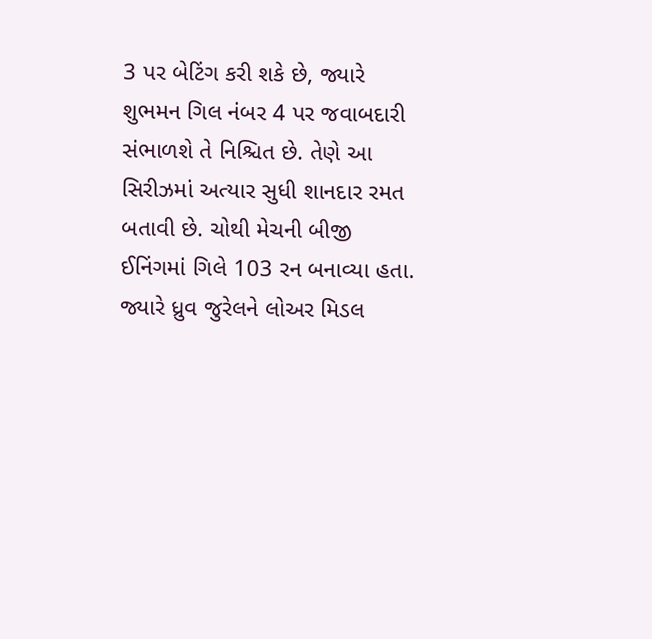3 પર બેટિંગ કરી શકે છે, જ્યારે શુભમન ગિલ નંબર 4 પર જવાબદારી સંભાળશે તે નિશ્ચિત છે. તેણે આ સિરીઝમાં અત્યાર સુધી શાનદાર રમત બતાવી છે. ચોથી મેચની બીજી ઈનિંગમાં ગિલે 103 રન બનાવ્યા હતા. જ્યારે ધ્રુવ જુરેલને લોઅર મિડલ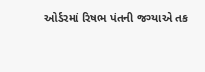ઓર્ડરમાં રિષભ પંતની જગ્યાએ તક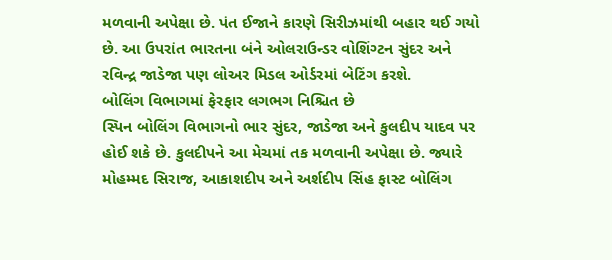મળવાની અપેક્ષા છે. પંત ઈજાને કારણે સિરીઝમાંથી બહાર થઈ ગયો છે. આ ઉપરાંત ભારતના બંને ઓલરાઉન્ડર વોશિંગ્ટન સુંદર અને રવિન્દ્ર જાડેજા પણ લોઅર મિડલ ઓર્ડરમાં બેટિંગ કરશે.
બોલિંગ વિભાગમાં ફેરફાર લગભગ નિશ્ચિત છે
સ્પિન બોલિંગ વિભાગનો ભાર સુંદર, જાડેજા અને કુલદીપ યાદવ પર હોઈ શકે છે. કુલદીપને આ મેચમાં તક મળવાની અપેક્ષા છે. જ્યારે મોહમ્મદ સિરાજ, આકાશદીપ અને અર્શદીપ સિંહ ફાસ્ટ બોલિંગ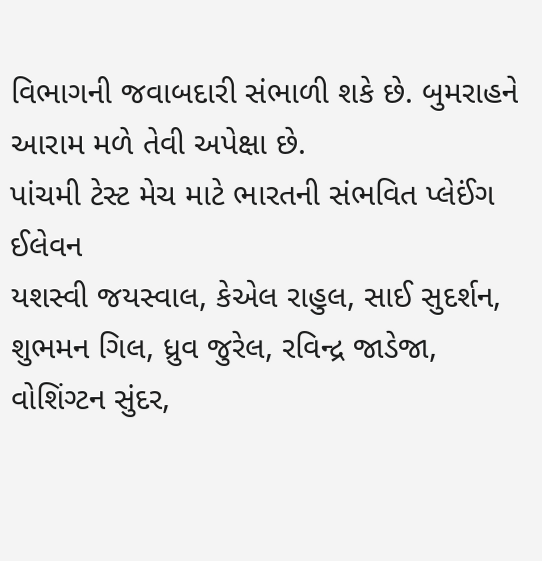વિભાગની જવાબદારી સંભાળી શકે છે. બુમરાહને આરામ મળે તેવી અપેક્ષા છે.
પાંચમી ટેસ્ટ મેચ માટે ભારતની સંભવિત પ્લેઈંગ ઈલેવન
યશસ્વી જયસ્વાલ, કેએલ રાહુલ, સાઈ સુદર્શન, શુભમન ગિલ, ધ્રુવ જુરેલ, રવિન્દ્ર જાડેજા, વોશિંગ્ટન સુંદર,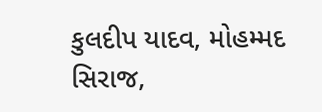કુલદીપ યાદવ, મોહમ્મદ સિરાજ,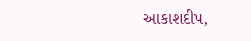આકાશદીપ,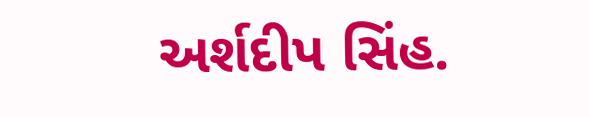અર્શદીપ સિંહ.